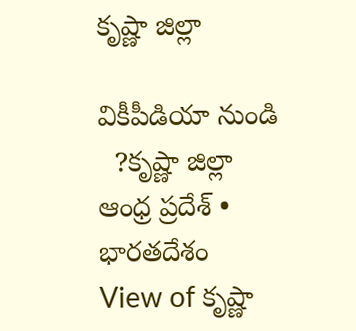కృష్ణా జిల్లా

వికీపీడియా నుండి
  ?కృష్ణా జిల్లా
ఆంధ్ర ప్రదేశ్ • భారతదేశం
View of కృష్ణా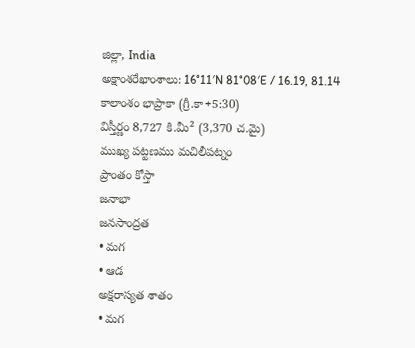జిల్లా, India
అక్షాంశరేఖాంశాలు: 16°11′N 81°08′E / 16.19, 81.14
కాలాంశం భాప్రాకా (గ్రీ.కా+5:30)
విస్తీర్ణం 8,727 కి.మీ² (3,370 చ.మై)
ముఖ్య పట్టణము మచిలీపట్నం
ప్రాంతం కోస్తా
జనాభా
జనసాంద్రత
• మగ
• ఆడ
అక్షరాస్యత శాతం
• మగ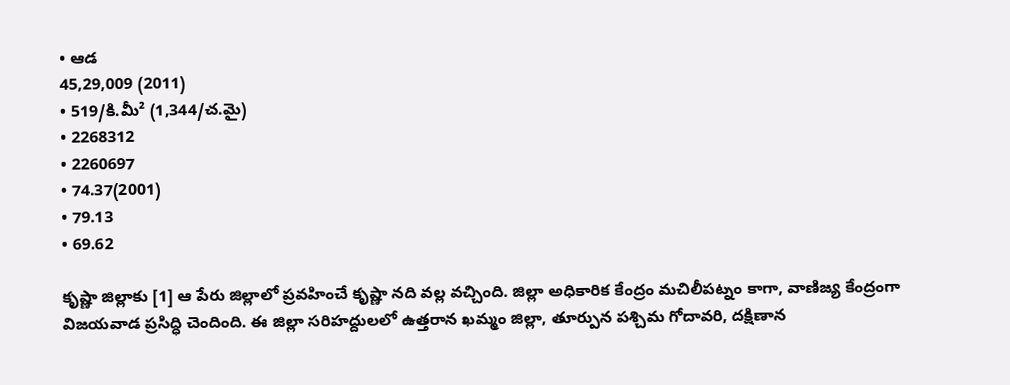• ఆడ
45,29,009 (2011)
• 519/కి.మీ² (1,344/చ.మై)
• 2268312
• 2260697
• 74.37(2001)
• 79.13
• 69.62

కృష్ణా జిల్లాకు [1] ఆ పేరు జిల్లాలో ప్రవహించే కృష్ణా నది వల్ల వచ్చింది. జిల్లా అధికారిక కేంద్రం మచిలీపట్నం కాగా, వాణిజ్య కేంద్రంగా విజయవాడ ప్రసిద్ధి చెందింది. ఈ జిల్లా సరిహద్దులలో ఉత్తరాన ఖమ్మం జిల్లా, తూర్పున పశ్చిమ గోదావరి, దక్షిణాన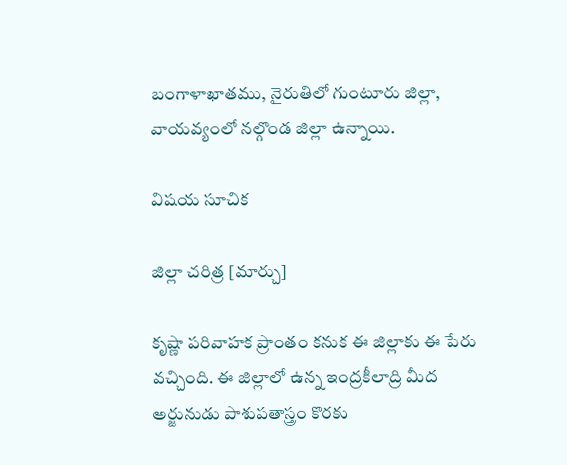బంగాళాఖాతము, నైరుతిలో గుంటూరు జిల్లా, వాయవ్యంలో నల్గొండ జిల్లా ఉన్నాయి.

విషయ సూచిక

జిల్లా చరిత్ర [మార్చు]

కృష్ణా పరివాహక ప్రాంతం కనుక ఈ జిల్లాకు ఈ పేరు వచ్చింది. ఈ జిల్లాలో ఉన్న ఇంద్రకీలాద్రి మీద అర్జునుడు పాశుపతాస్త్రం కొరకు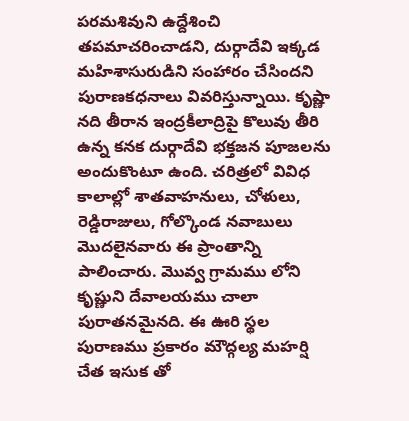పరమశివుని ఉద్దేశించి తపమాచరించాడని, దుర్గాదేవి ఇక్కడ మహిశాసురుడిని సంహారం చేసిందని పురాణకధనాలు వివరిస్తున్నాయి. కృష్ణా నది తీరాన ఇంద్రకీలాద్రిపై కొలువు తీరి ఉన్న కనక దుర్గాదేవి భక్తజన పూజలను అందుకొంటూ ఉంది. చరిత్రలో వివిధ కాలాల్లో శాతవాహనులు, చోళులు, రెడ్డిరాజులు, గోల్కొండ నవాబులు మొదలైనవారు ఈ ప్రాంతాన్ని పాలించారు. మొవ్వ గ్రామము లోని కృష్ణుని దేవాలయము చాలా పురాతనమైనది. ఈ ఊరి స్థల పురాణము ప్రకారం మౌద్గల్య మహర్షి చేత ఇసుక తో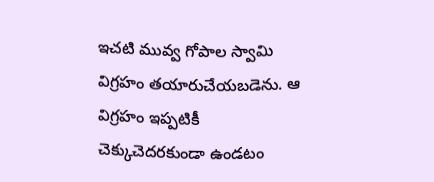ఇచటి మువ్వ గోపాల స్వామి విగ్రహం తయారుచేయబడెను. ఆ విగ్రహం ఇప్పటికీ చెక్కుచెదరకుండా ఉండటం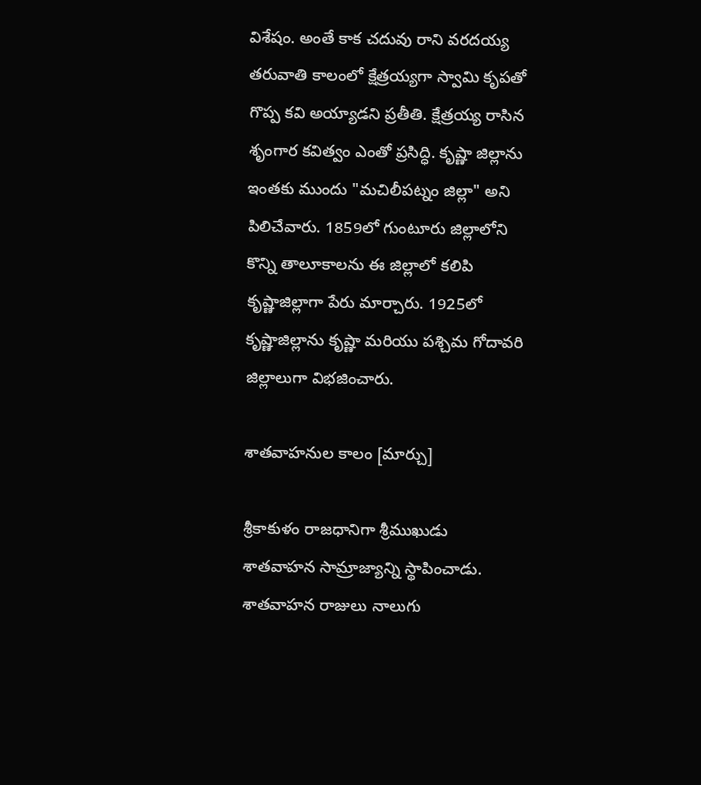విశేషం. అంతే కాక చదువు రాని వరదయ్య తరువాతి కాలంలో క్షేత్రయ్యగా స్వామి కృపతో గొప్ప కవి అయ్యాడని ప్రతీతి. క్షేత్రయ్య రాసిన శృంగార కవిత్వం ఎంతో ప్రసిద్ధి. కృష్ణా జిల్లాను ఇంతకు ముందు "మచిలీపట్నం జిల్లా" అని పిలిచేవారు. 1859లో గుంటూరు జిల్లాలోని కొన్ని తాలూకాలను ఈ జిల్లాలో కలిపి కృష్ణాజిల్లాగా పేరు మార్చారు. 1925లో కృష్ణాజిల్లాను కృష్ణా మరియు పశ్చిమ గోదావరి జిల్లాలుగా విభజించారు.

శాతవాహనుల కాలం [మార్చు]

శ్రీకాకుళం రాజధానిగా శ్రీముఖుడు శాతవాహన సామ్రాజ్యాన్ని స్థాపించాడు. శాతవాహన రాజులు నాలుగు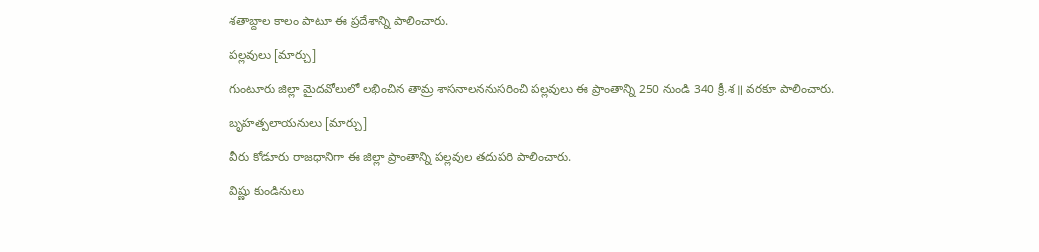శతాబ్దాల కాలం పాటూ ఈ ప్రదేశాన్ని పాలించారు.

పల్లవులు [మార్చు]

గుంటూరు జిల్లా మైదవోలులో లభించిన తామ్ర శాసనాలననుసరించి పల్లవులు ఈ ప్రాంతాన్ని 250 నుండి 340 క్రీ.శ॥ వరకూ పాలించారు.

బృహత్పలాయనులు [మార్చు]

వీరు కోడూరు రాజధానిగా ఈ జిల్లా ప్రాంతాన్ని పల్లవుల తదుపరి పాలించారు.

విష్ణు కుండినులు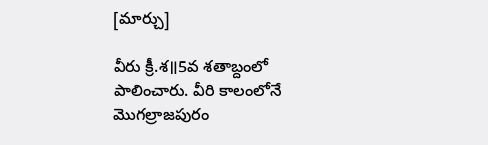[మార్చు]

వీరు క్రీ.శ॥5వ శతాబ్దంలో పాలించారు. వీరి కాలంలోనే మొగల్రాజపురం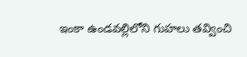ఇంకా ఉండవల్లిలోని గుహలు తవ్వించి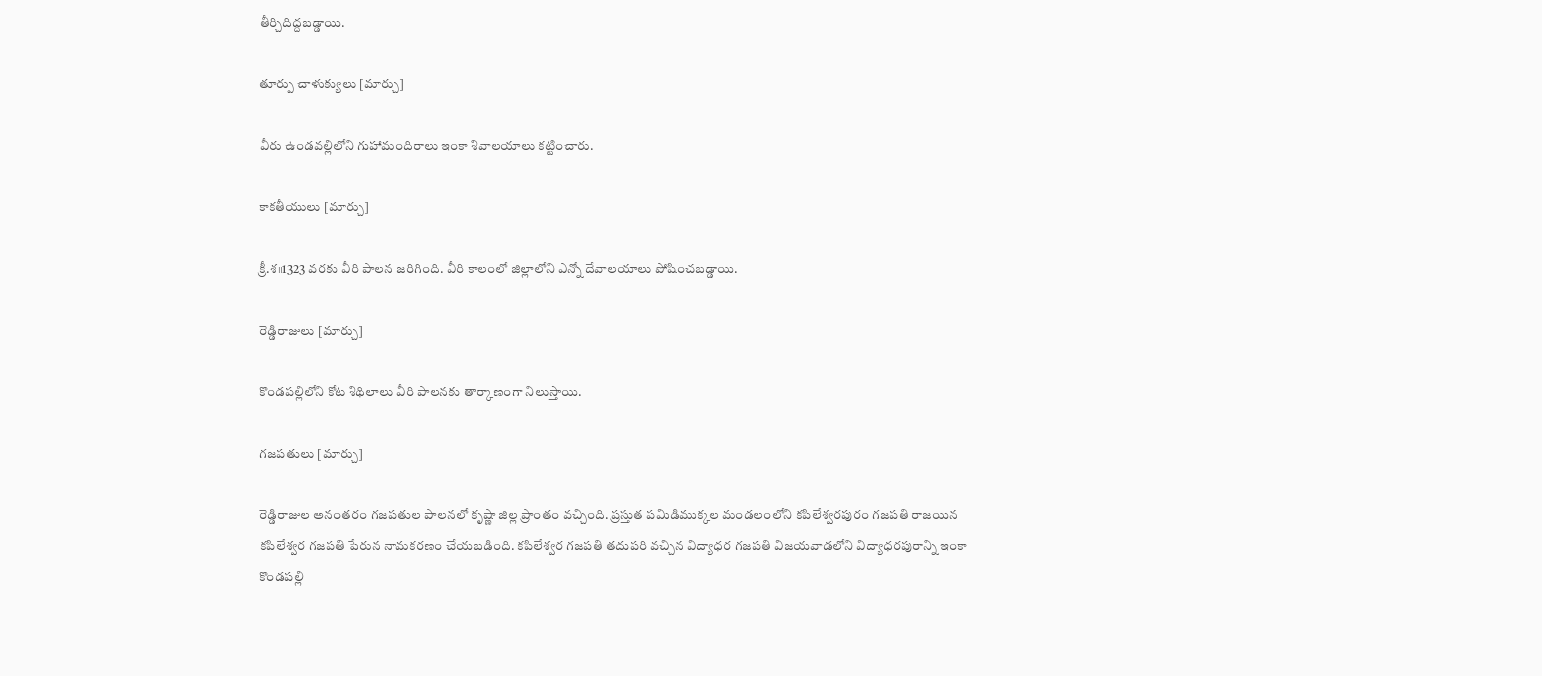తీర్చిదిద్దబడ్డాయి.

తూర్పు చాళుక్యులు [మార్చు]

వీరు ఉండవల్లిలోని గుహామందిరాలు ఇంకా శివాలయాలు కట్టించారు.

కాకతీయులు [మార్చు]

క్రీ.శ॥1323 వరకు వీరి పాలన జరిగింది. వీరి కాలంలో జిల్లాలోని ఎన్నో దేవాలయాలు పోషించబడ్డాయి.

రెడ్డిరాజులు [మార్చు]

కొండపల్లిలోని కోట శిథిలాలు వీరి పాలనకు తార్కాణంగా నిలుస్తాయి.

గజపతులు [మార్చు]

రెడ్డిరాజుల అనంతరం గజపతుల పాలనలో కృష్ణా జిల్ల ప్రాంతం వచ్చింది. ప్రస్తుత పమిడిముక్కల మండలంలోని కపిలేశ్వరపురం గజపతి రాజయిన కపిలేశ్వర గజపతి పేరున నామకరణం చేయబడింది. కపిలేశ్వర గజపతి తదుపరి వచ్చిన విద్యాధర గజపతి విజయవాడలోని విద్యాధరపురాన్ని ఇంకా కొండపల్లి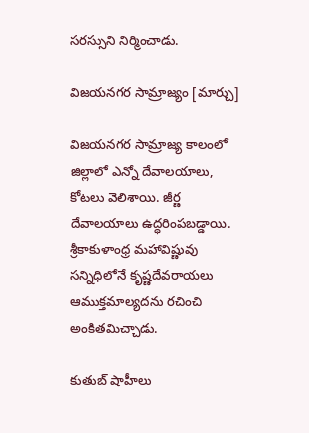సరస్సుని నిర్మించాడు.

విజయనగర సామ్రాజ్యం [మార్చు]

విజయనగర సామ్రాజ్య కాలంలో జిల్లాలో ఎన్నో దేవాలయాలు, కోటలు వెలిశాయి. జీర్ణ దేవాలయాలు ఉద్ధరింపబడ్డాయి. శ్రీకాకుళాంధ్ర మహావిష్ణువు సన్నిధిలోనే కృష్ణదేవరాయలు ఆముక్తమాల్యదను రచించి అంకితమిచ్చాడు.

కుతుబ్ షాహీలు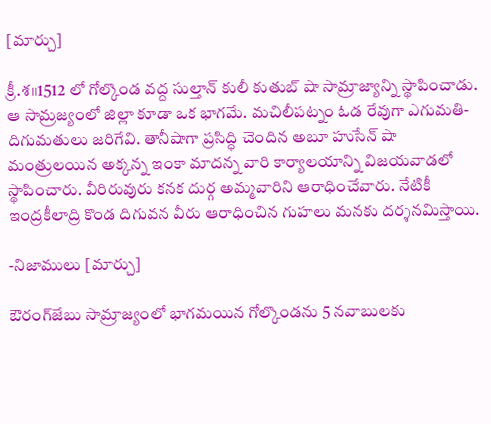[మార్చు]

క్రీ.శ॥1512 లో గోల్కొండ వద్ద సుల్తాన్ కులీ కుతుబ్ షా సామ్రాజ్యాన్ని స్థాపించాడు. ఆ సామ్రజ్యంలో జిల్లా కూడా ఒక భాగమే. మచిలీపట్నం ఓడ రేవుగా ఎగుమతి-దిగుమతులు జరిగేవి. తానీషాగా ప్రసిద్ధి చెందిన అబూ హుసేన్ షా మంత్రులయిన అక్కన్న ఇంకా మాదన్న వారి కార్యాలయాన్ని విజయవాడలో స్థాపించారు. వీరిరువురు కనక దుర్గ అమ్మవారిని ఆరాధించేవారు. నేటికీ ఇంద్రకీలాద్రి కొండ దిగువన వీరు ఆరాధించిన గుహలు మనకు దర్శనమిస్తాయి.

-నిజాములు [మార్చు]

ఔరంగ్‍జేబు సామ్రాజ్యంలో భాగమయిన గోల్కొండను 5 నవాబులకు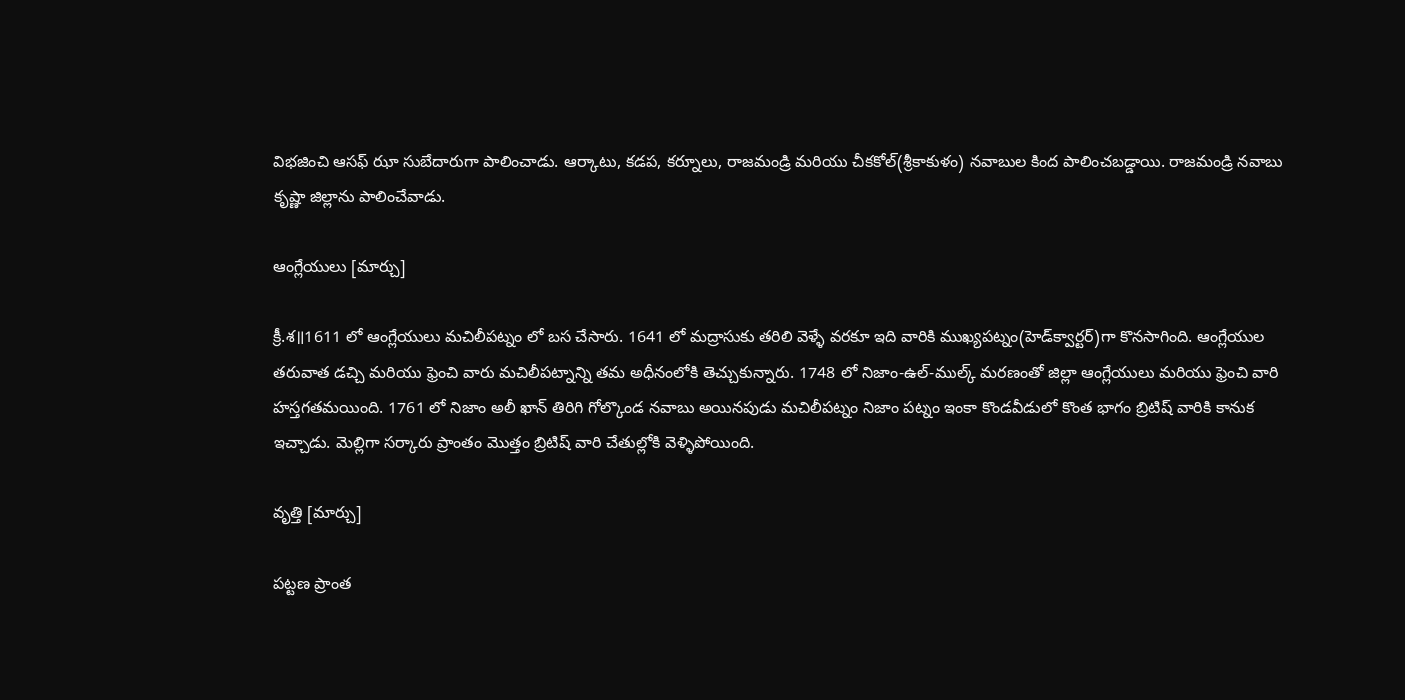విభజించి ఆసఫ్ ఝా సుబేదారుగా పాలించాడు. ఆర్కాటు, కడప, కర్నూలు, రాజమండ్రి మరియు చీకకోల్(శ్రీకాకుళం) నవాబుల కింద పాలించబడ్డాయి. రాజమండ్రి నవాబు కృష్ణా జిల్లాను పాలించేవాడు.

ఆంగ్లేయులు [మార్చు]

క్రీ.శ॥1611 లో ఆంగ్లేయులు మచిలీపట్నం లో బస చేసారు. 1641 లో మద్రాసుకు తరిలి వెళ్ళే వరకూ ఇది వారికి ముఖ్యపట్నం(హెడ్‍క్వార్టర్)గా కొనసాగింది. ఆంగ్లేయుల తరువాత డచ్చి మరియు ఫ్రెంచి వారు మచిలీపట్నాన్ని తమ అధీనంలోకి తెచ్చుకున్నారు. 1748 లో నిజాం-ఉల్-ముల్క్ మరణంతో జిల్లా ఆంగ్లేయులు మరియు ఫ్రెంచి వారి హస్తగతమయింది. 1761 లో నిజాం అలీ ఖాన్ తిరిగి గోల్కొండ నవాబు అయినపుడు మచిలీపట్నం నిజాం పట్నం ఇంకా కొండవీడులో కొంత భాగం బ్రిటిష్ వారికి కానుక ఇచ్చాడు. మెల్లిగా సర్కారు ప్రాంతం మొత్తం బ్రిటిష్ వారి చేతుల్లోకి వెళ్ళిపోయింది.

వృత్తి [మార్చు]

పట్టణ ప్రాంత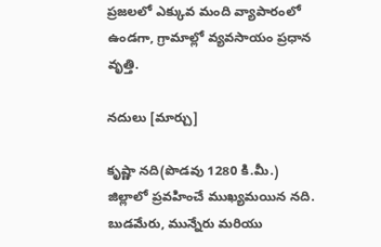ప్రజలలో ఎక్కువ మంది వ్యాపారంలో ఉండగా, గ్రామాల్లో వ్యవసాయం ప్రధాన వృత్తి.

నదులు [మార్చు]

కృష్ణా నది(పొడవు 1280 కి.మీ.) జిల్లాలో ప్రవహించే ముఖ్యమయిన నది. బుడమేరు, మున్నేరు మరియు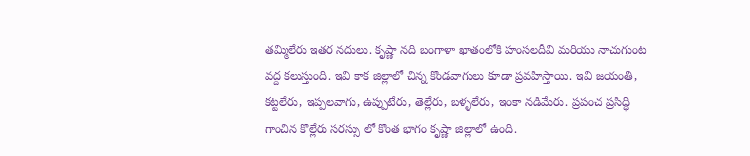తమ్మిలేరు ఇతర నదులు. కృష్ణా నది బంగాళా ఖాతంలోకి హంసలదీవి మరియు నాచుగుంట వద్ద కలుస్తుంది. ఇవి కాక జిల్లాలో చిన్న కొండవాగులు కూడా ప్రవహిస్తాయి. ఇవి జయంతి, కట్టలేరు, ఇప్పలవాగు, ఉప్పుటేరు, తెల్లేరు, బళ్ళలేరు, ఇంకా నడిమేరు. ప్రపంచ ప్రసిద్ధి గాంచిన కొల్లేరు సరస్సు లో కొంత భాగం కృష్ణా జిల్లాలో ఉంది.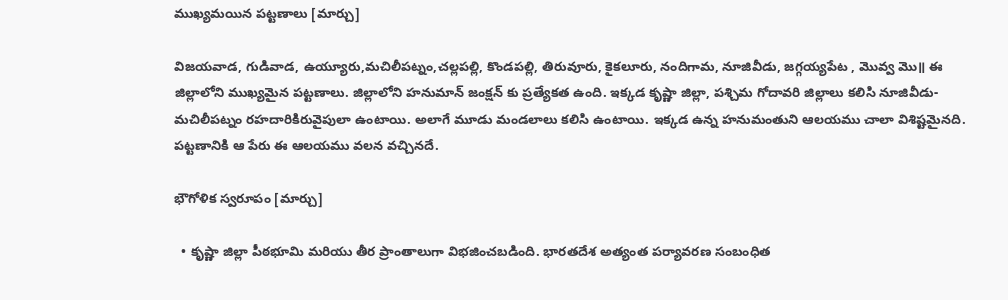ముఖ్యమయిన పట్టణాలు [మార్చు]

విజయవాడ, గుడివాడ, ఉయ్యూరు,మచిలీపట్నం,చల్లపల్లి, కొండపల్లి, తిరువూరు, కైకలూరు, నందిగామ, నూజివీడు, జగ్గయ్యపేట , మొవ్వ మొ॥ ఈ జిల్లాలోని ముఖ్యమైన పట్టణాలు. జిల్లాలోని హనుమాన్ జంక్షన్ కు ప్రత్యేకత ఉంది. ఇక్కడ కృష్ణా జిల్లా, పశ్చిమ గోదావరి జిల్లాలు కలిసి నూజివీడు-మచిలీపట్నం రహదారికిరువైపులా ఉంటాయి. అలాగే మూడు మండలాలు కలిసి ఉంటాయి. ఇక్కడ ఉన్న హనుమంతుని ఆలయము చాలా విశిష్టమైనది. పట్టణానికి ఆ పేరు ఈ ఆలయము వలన వచ్చినదే.

భౌగోళిక స్వరూపం [మార్చు]

  • కృష్ణా జిల్లా పీఠభూమి మరియు తీర ప్రాంతాలుగా విభజించబడింది. భారతదేశ అత్యంత పర్యావరణ సంబంధిత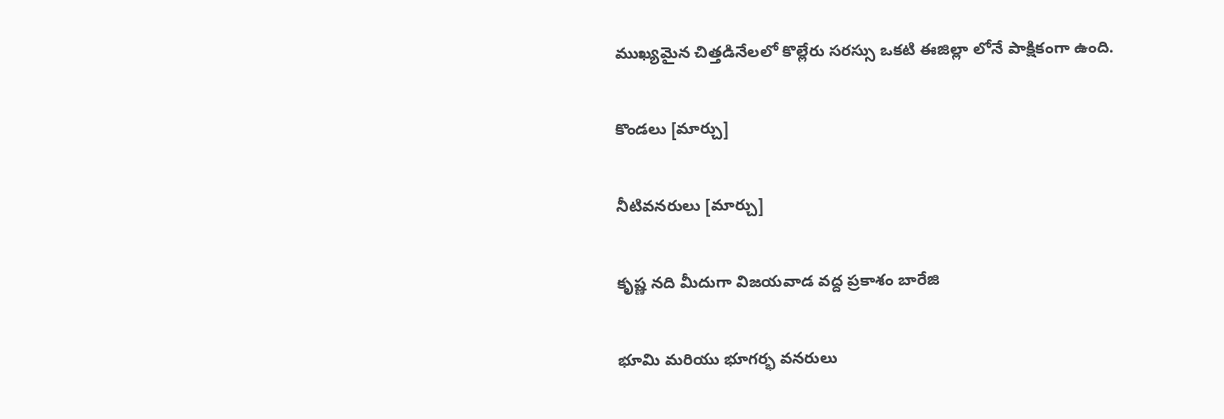ముఖ్యమైన చిత్తడినేలలో కొల్లేరు సరస్సు ఒకటి ఈజిల్లా లోనే పాక్షికంగా ఉంది.

కొండలు [మార్చు]

నీటివనరులు [మార్చు]

కృష్ణ నది మీదుగా విజయవాడ వద్ద ప్రకాశం బారేజి

భూమి మరియు భూగర్భ వనరులు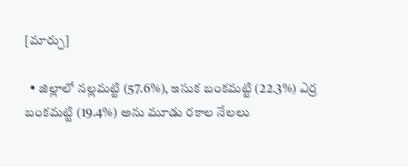[మార్చు]

  • జిల్లాలో నల్లమట్టి (57.6%), ఇసుక బంకమట్టి (22.3%) ఎర్ర బంకమట్టి (19.4%) అను మూడు రకాల నేలలు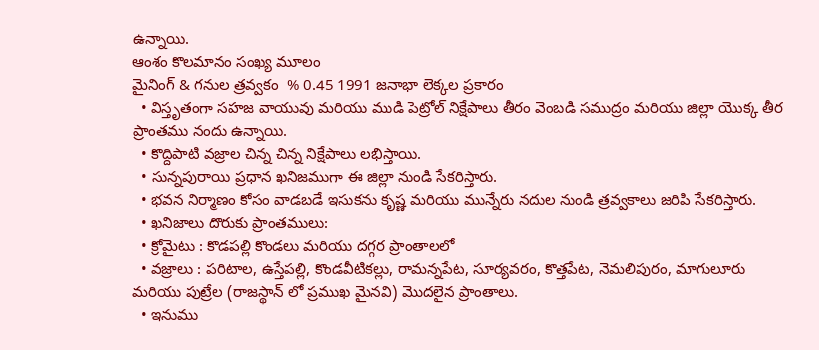ఉన్నాయి.
ఆంశం కొలమానం సంఖ్య మూలం
మైనింగ్ & గనుల త్రవ్వకం  % 0.45 1991 జనాభా లెక్కల ప్రకారం
  • విస్తృతంగా సహజ వాయువు మరియు ముడి పెట్రోల్ నిక్షేపాలు తీరం వెంబడి సముద్రం మరియు జిల్లా యొక్క తీర ప్రాంతము నందు ఉన్నాయి.
  • కొద్దిపాటి వజ్రాల చిన్న చిన్న నిక్షేపాలు లభిస్తాయి.
  • సున్నపురాయి ప్రధాన ఖనిజముగా ఈ జిల్లా నుండి సేకరిస్తారు.
  • భవన నిర్మాణం కోసం వాడబడే ఇసుకను కృష్ణ మరియు మున్నేరు నదుల నుండి త్రవ్వకాలు జరిపి సేకరిస్తారు.
  • ఖనిజాలు దొరుకు ప్రాంతములు:
  • క్రోమైటు : కొడపల్లి కొండలు మరియు దగ్గర ప్రాంతాలలో
  • వజ్రాలు : పరిటాల, ఉస్తేపల్లి, కొండవీటికల్లు, రామన్నపేట, సూర్యవరం, కొత్తపేట, నెమలిపురం, మాగులూరు మరియు పుట్రేల (రాజస్థాన్ లో ప్రముఖ మైనవి) మొదలైన ప్రాంతాలు.
  • ఇనుము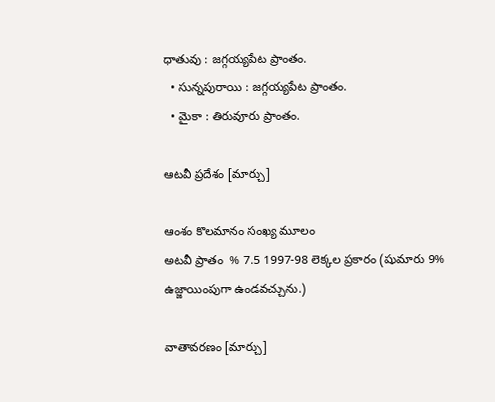ధాతువు : జగ్గయ్యపేట ప్రాంతం.
  • సున్నపురాయి : జగ్గయ్యపేట ప్రాంతం.
  • మైకా : తిరువూరు ప్రాంతం.

ఆటవీ ప్రదేశం [మార్చు]

ఆంశం కొలమానం సంఖ్య మూలం
అటవీ ప్రాతం  % 7.5 1997-98 లెక్కల ప్రకారం (షుమారు 9% ఉజ్జాయింపుగా ఉండవచ్చును.)

వాతావరణం [మార్చు]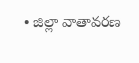• జిల్లా వాతావరణ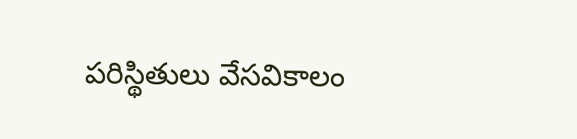పరిస్థితులు వేసవికాలం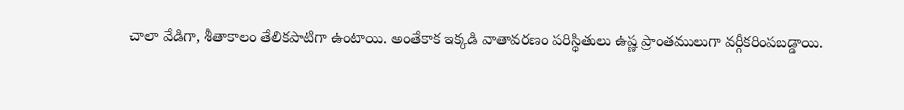చాలా వేడిగా, శీతాకాలం తేలికపాటిగా ఉంటాయి. అంతేకాక ఇక్కడి వాతావరణం పరిస్థితులు ఉష్ణ ప్రాంతములుగా వర్గీకరింపబడ్డాయి.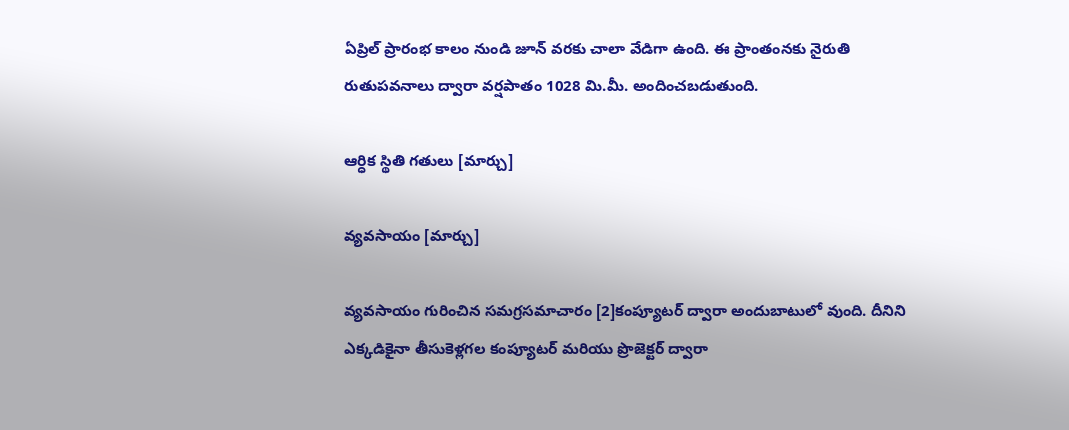ఏప్రిల్ ప్రారంభ కాలం నుండి జూన్ వరకు చాలా వేడిగా ఉంది. ఈ ప్రాంతంనకు నైరుతి రుతుపవనాలు ద్వారా వర్షపాతం 1028 మి.మీ. అందించబడుతుంది.

ఆర్ధిక స్థితి గతులు [మార్చు]

వ్యవసాయం [మార్చు]

వ్యవసాయం గురించిన సమగ్రసమాచారం [2]కంప్యూటర్ ద్వారా అందుబాటులో వుంది. దీనిని ఎక్కడికైనా తీసుకెళ్లగల కంప్యూటర్ మరియు ప్రొజెక్టర్ ద్వారా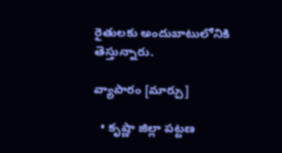రైతులకు అందుబాటులోనికి తెస్తున్నారు.

వ్యాపారం [మార్చు]

  • కృష్ణా జిల్లా పట్టణ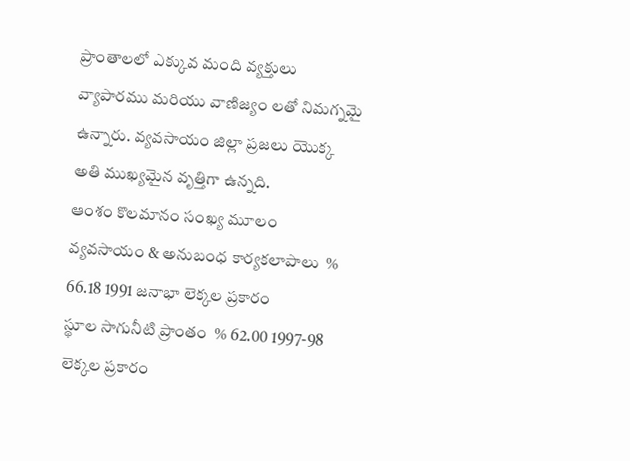ప్రాంతాలలో ఎక్కువ మంది వ్యక్తులు వ్యాపారము మరియు వాణిజ్యం లతో నిమగ్నమై ఉన్నారు. వ్యవసాయం జిల్లా ప్రజలు యొక్క అతి ముఖ్యమైన వృత్తిగా ఉన్నది.
ఆంశం కొలమానం సంఖ్య మూలం
వ్యవసాయం & అనుబంధ కార్యకలాపాలు  % 66.18 1991 జనాభా లెక్కల ప్రకారం
స్థూల సాగునీటి ప్రాంతం  % 62.00 1997-98 లెక్కల ప్రకారం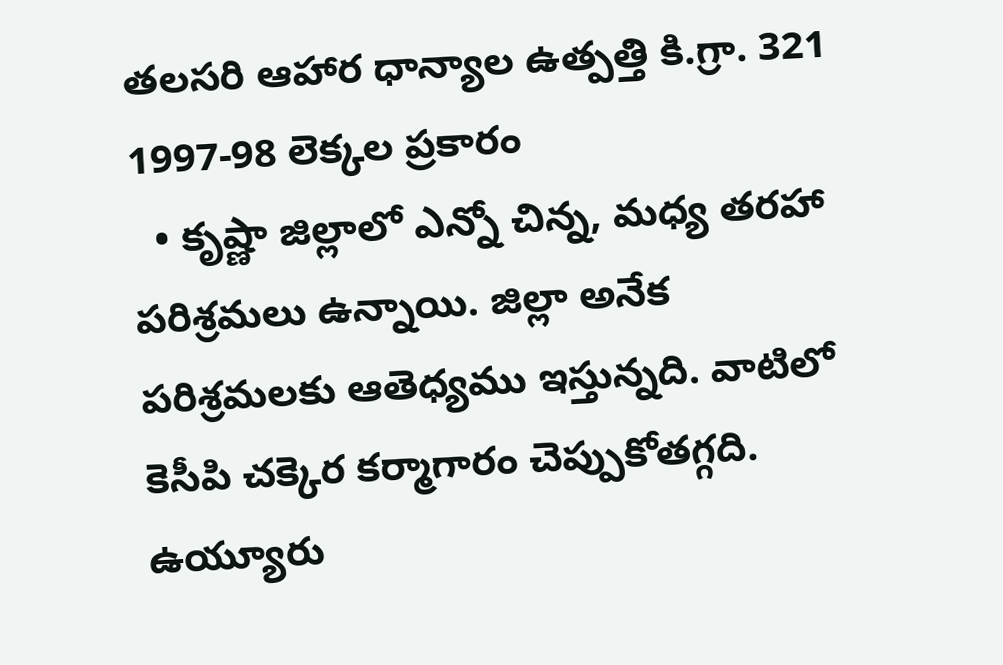తలసరి ఆహార ధాన్యాల ఉత్పత్తి కి.గ్రా. 321 1997-98 లెక్కల ప్రకారం
  • కృష్ణా జిల్లాలో ఎన్నో చిన్న, మధ్య తరహా పరిశ్రమలు ఉన్నాయి. జిల్లా అనేక పరిశ్రమలకు ఆతెధ్యము ఇస్తున్నది. వాటిలో కెసీపి చక్కెర కర్మాగారం చెప్పుకోతగ్గది. ఉయ్యూరు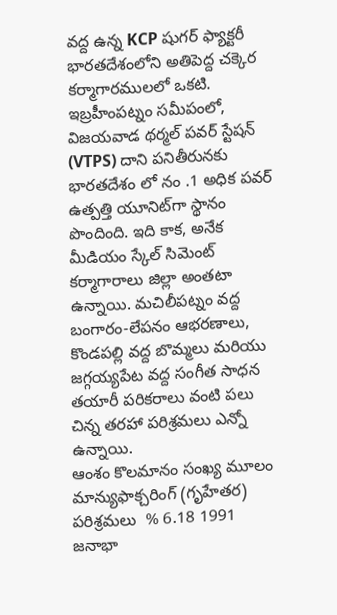వద్ద ఉన్న KCP షుగర్ ఫ్యాక్టరీ భారతదేశంలోని అతిపెద్ద చక్కెర కర్మాగారములలో ఒకటి. ఇబ్రహీంపట్నం సమీపంలో, విజయవాడ థర్మల్ పవర్ స్టేషన్ (VTPS) దాని పనితీరునకు భారతదేశం లో నం .1 అధిక పవర్ ఉత్పత్తి యూనిట్‌గా స్థానం పొందింది. ఇది కాక, అనేక మీడియం స్కేల్ సిమెంట్ కర్మాగారాలు జిల్లా అంతటా ఉన్నాయి. మచిలీపట్నం వద్ద బంగారం-లేపనం ఆభరణాలు, కొండపల్లి వద్ద బొమ్మలు మరియు జగ్గయ్యపేట వద్ద సంగీత సాధన తయారీ పరికరాలు వంటి పలు చిన్న తరహా పరిశ్రమలు ఎన్నో ఉన్నాయి.
ఆంశం కొలమానం సంఖ్య మూలం
మాన్యుఫాక్చరింగ్ (గృహేతర) పరిశ్రమలు  % 6.18 1991 జనాభా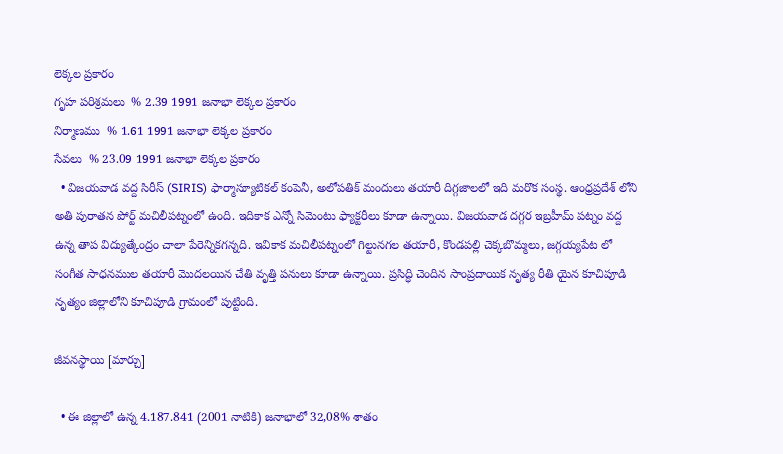లెక్కల ప్రకారం
గృహ పరిశ్రమలు  % 2.39 1991 జనాభా లెక్కల ప్రకారం
నిర్మాణము  % 1.61 1991 జనాభా లెక్కల ప్రకారం
సేవలు  % 23.09 1991 జనాభా లెక్కల ప్రకారం
  • విజయవాడ వద్ద సిరీస్ (SIRIS) ఫార్మాస్యూటికల్ కంపెనీ, అలోపతిక్ మందులు తయారీ దిగ్గజాలలో ఇది మరొక సంస్థ. ఆంధ్రప్రదేశ్ లోని అతి పురాతన పోర్ట్ మచిలీపట్నంలో ఉంది. ఇదికాక ఎన్నో సిమెంటు ఫ్యాక్టరీలు కూడా ఉన్నాయి. విజయవాడ దగ్గర ఇబ్రహీమ్ పట్నం వద్ద ఉన్న తాప విద్యుత్కేంద్రం చాలా పేరెన్నికగన్నది. ఇవికాక మచిలీపట్నంలో గిల్టునగల తయారీ, కొండపల్లి చెక్కబొమ్మలు, జగ్గయ్యపేట లో సంగీత సాధనముల తయారీ మొదలయిన చేతి వృత్తి పనులు కూడా ఉన్నాయి. ప్రసిద్ధి చెందిన సాంప్రదాయిక నృత్య రీతి యైన కూచిపూడి నృత్యం జిల్లాలోని కూచిపూడి గ్రామంలో పుట్టింది.

జీవనస్థాయి [మార్చు]

  • ఈ జిల్లాలో ఉన్న 4.187.841 (2001 నాటికి) జనాభాలో 32,08% శాతం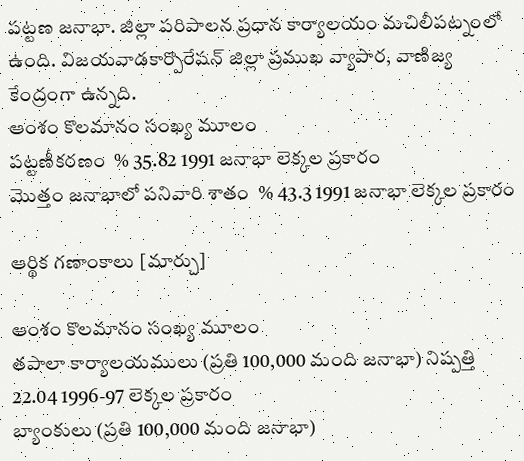పట్టణ జనాభా. జిల్లా పరిపాలన ప్రధాన కార్యాలయం మచిలీపట్నంలో ఉంది. విజయవాడకార్పొరేషన్ జిల్లా ప్రముఖ వ్యాపార, వాణిజ్య కేంద్రంగా ఉన్నది.
ఆంశం కొలమానం సంఖ్య మూలం
పట్టణీకరణం  % 35.82 1991 జనాభా లెక్కల ప్రకారం
మొత్తం జనాభాలో పనివారి శాతం  % 43.3 1991 జనాభా లెక్కల ప్రకారం

ఆర్థిక గణాంకాలు [మార్చు]

ఆంశం కొలమానం సంఖ్య మూలం
తపాలా కార్యాలయములు (ప్రతి 100,000 మంది జనాభా) నిష్పత్తి 22.04 1996-97 లెక్కల ప్రకారం
బ్యాంకులు (ప్రతి 100,000 మంది జనాభా)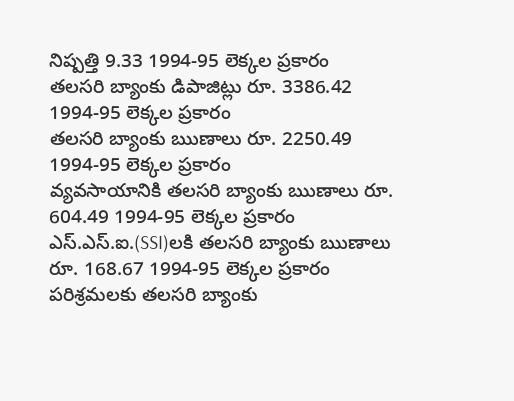నిష్పత్తి 9.33 1994-95 లెక్కల ప్రకారం
తలసరి బ్యాంకు డిపాజిట్లు రూ. 3386.42 1994-95 లెక్కల ప్రకారం
తలసరి బ్యాంకు ఋణాలు రూ. 2250.49 1994-95 లెక్కల ప్రకారం
వ్యవసాయానికి తలసరి బ్యాంకు ఋణాలు రూ. 604.49 1994-95 లెక్కల ప్రకారం
ఎస్.ఎస్.ఐ.(SSI)లకి తలసరి బ్యాంకు ఋణాలు రూ. 168.67 1994-95 లెక్కల ప్రకారం
పరిశ్రమలకు తలసరి బ్యాంకు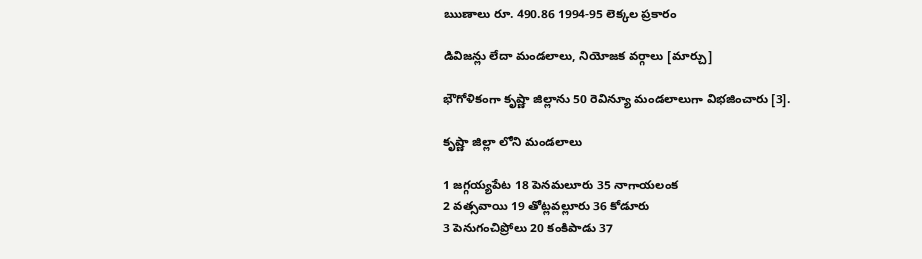ఋణాలు రూ. 490.86 1994-95 లెక్కల ప్రకారం

డివిజన్లు లేదా మండలాలు, నియోజక వర్గాలు [మార్చు]

భౌగోళికంగా కృష్ణా జిల్లాను 50 రెవిన్యూ మండలాలుగా విభజించారు [3].

కృష్ణా జిల్లా లోని మండలాలు

1 జగ్గయ్యపేట 18 పెనమలూరు 35 నాగాయలంక
2 వత్సవాయి 19 తోట్లవల్లూరు 36 కోడూరు
3 పెనుగంచిప్రోలు 20 కంకిపాడు 37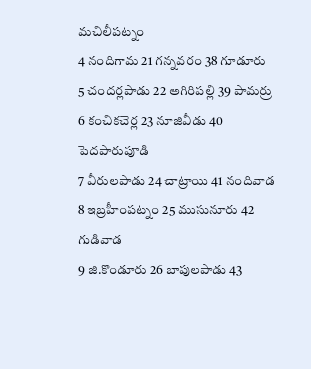మచిలీపట్నం
4 నందిగామ 21 గన్నవరం 38 గూడూరు
5 చందర్లపాడు 22 అగిరిపల్లి 39 పామర్రు
6 కంచికచెర్ల 23 నూజివీడు 40 పెదపారుపూడి
7 వీరులపాడు 24 చాట్రాయి 41 నందివాడ
8 ఇబ్రహీంపట్నం 25 ముసునూరు 42 గుడివాడ
9 జి.కొండూరు 26 బాపులపాడు 43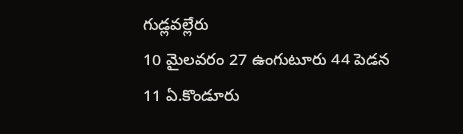గుడ్లవల్లేరు
10 మైలవరం 27 ఉంగుటూరు 44 పెడన
11 ఏ.కొండూరు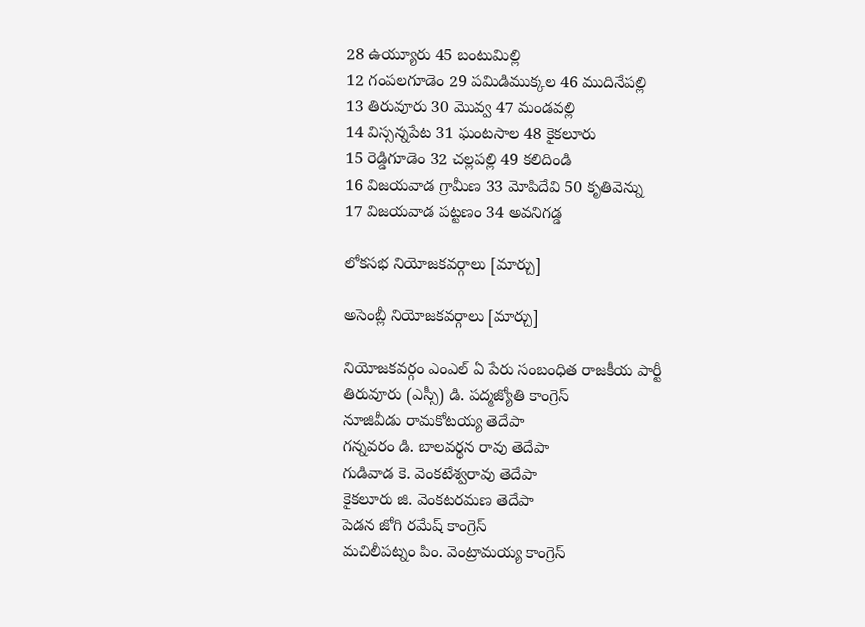28 ఉయ్యూరు 45 బంటుమిల్లి
12 గంపలగూడెం 29 పమిడిముక్కల 46 ముదినేపల్లి
13 తిరువూరు 30 మొవ్వ 47 మండవల్లి
14 విస్సన్నపేట 31 ఘంటసాల 48 కైకలూరు
15 రెడ్డిగూడెం 32 చల్లపల్లి 49 కలిదిండి
16 విజయవాడ గ్రామీణ 33 మోపిదేవి 50 కృతివెన్ను
17 విజయవాడ పట్టణం 34 అవనిగడ్డ

లోకసభ నియోజకవర్గాలు [మార్చు]

అసెంబ్లీ నియోజకవర్గాలు [మార్చు]

నియోజకవర్గం ఎంఎల్ ఏ పేరు సంబంధిత రాజకీయ పార్టీ
తిరువూరు (ఎస్సీ) డి. పద్మజ్యోతి కాంగ్రెస్
నూజివీడు రామకోటయ్య తెదేపా
గన్నవరం డి. బాలవర్థన రావు తెదేపా
గుడివాడ కె. వెంకటేశ్వరావు తెదేపా
కైకలూరు జి. వెంకటరమణ తెదేపా
పెడన జోగి రమేష్ కాంగ్రెస్
మచిలీపట్నం పిం. వెంట్రామయ్య కాంగ్రెస్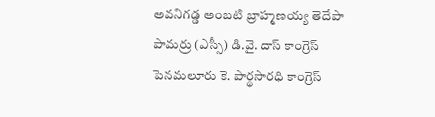అవనిగడ్డ అంబటి బ్రాహ్మణయ్య తెదేపా
పామర్రు (ఎస్సీ) డి.వై. దాస్ కాంగ్రెస్
పెనమలూరు కె. పార్థసారధి కాంగ్రెస్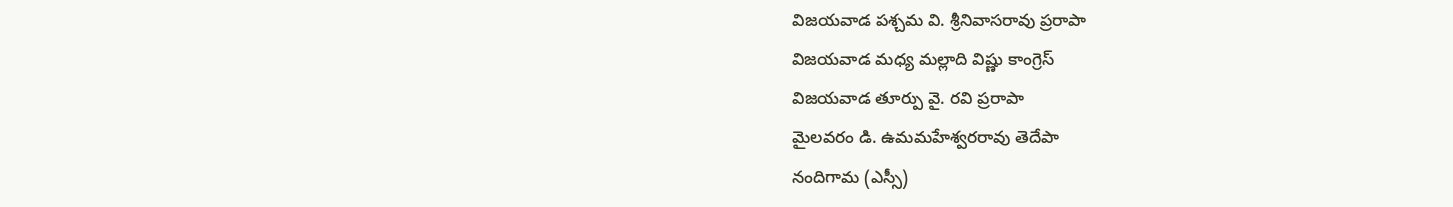విజయవాడ పశ్చమ వి. శ్రీనివాసరావు ప్రరాపా
విజయవాడ మధ్య మల్లాది విష్ణు కాంగ్రెస్
విజయవాడ తూర్పు వై. రవి ప్రరాపా
మైలవరం డి. ఉమమహేశ్వరరావు తెదేపా
నందిగామ (ఎస్సీ)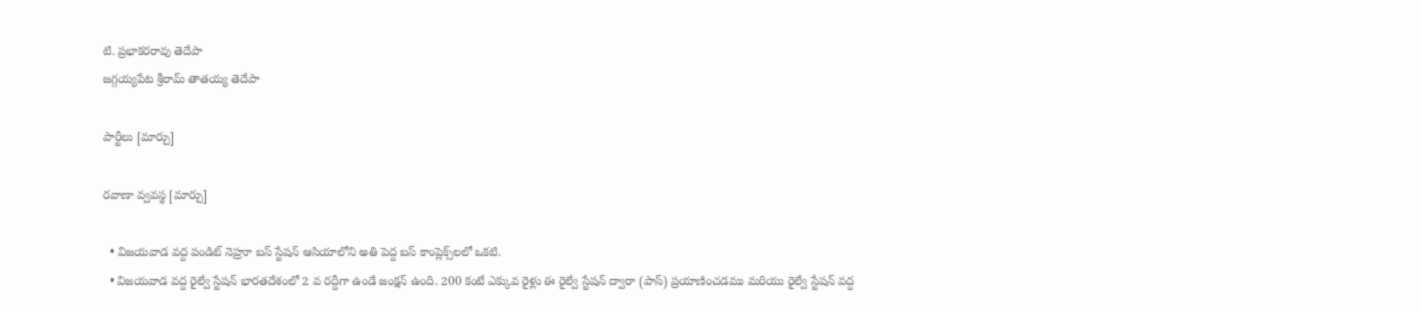టి. ప్రభాకరరావు తెదేపా
జగ్గయ్యపేట శ్రీరామ్ తాతయ్య తెదేపా

పార్టీలు [మార్చు]

రవాణా వ్వవస్థ [మార్చు]

  • విజయవాడ వద్ద పండిట్ నెహ్రూ బస్ స్టేషన్ ఆసియాలోని అతి పెద్ద బస్ కాంప్లెక్స్‌లలో ఒకటి.
  • విజయవాడ వద్ద రైల్వే స్టేషన్ భారతదేశంలో 2 వ రద్దీగా ఉండే జంక్షన్ ఉంది. 200 కంటే ఎక్కువ రైళ్లు ఈ రైల్వే స్టేషన్ ద్వారా (పాస్) ప్రయాణించడము మరియు రైల్వే స్టేషన్ వద్ద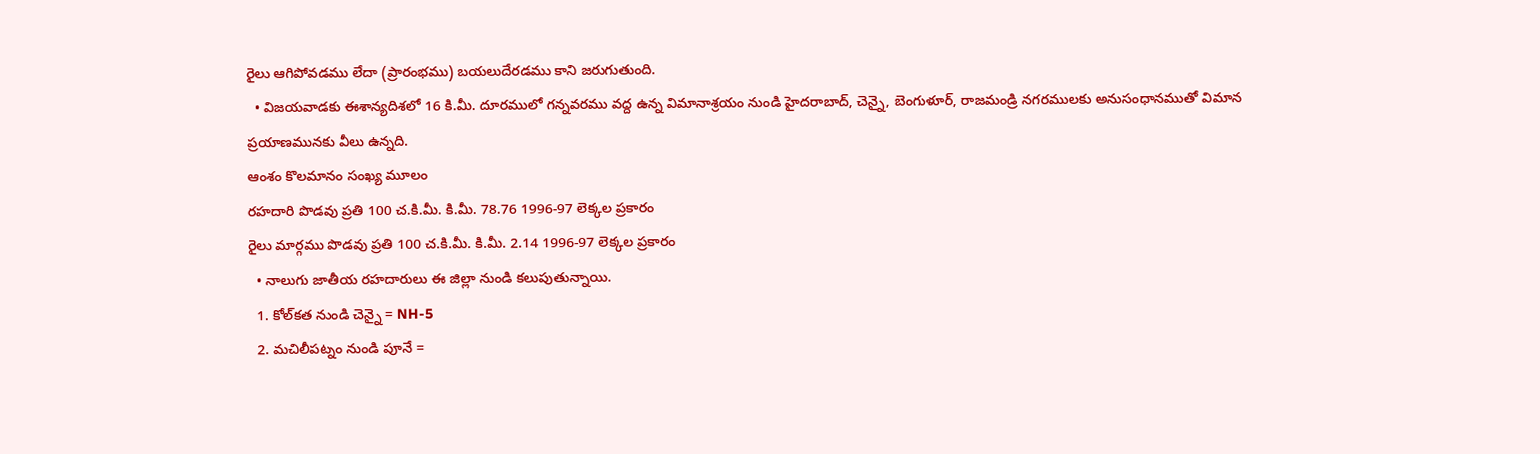రైలు ఆగిపోవడము లేదా (ప్రారంభము) బయలుదేరడము కాని జరుగుతుంది.
  • విజయవాడకు ఈశాన్యదిశలో 16 కి.మీ. దూరములో గన్నవరము వద్ద ఉన్న విమానాశ్రయం నుండి హైదరాబాద్, చెన్నై, బెంగుళూర్, రాజమండ్రి నగరములకు అనుసంధానముతో విమాన ప్రయాణమునకు వీలు ఉన్నది.
ఆంశం కొలమానం సంఖ్య మూలం
రహదారి పొడవు ప్రతి 100 చ.కి.మీ. కి.మీ. 78.76 1996-97 లెక్కల ప్రకారం
రైలు మార్గము పొడవు ప్రతి 100 చ.కి.మీ. కి.మీ. 2.14 1996-97 లెక్కల ప్రకారం
  • నాలుగు జాతీయ రహదారులు ఈ జిల్లా నుండి కలుపుతున్నాయి.
  1. కోల్‌కత నుండి చెన్నై = NH-5
  2. మచిలీపట్నం నుండి పూనే =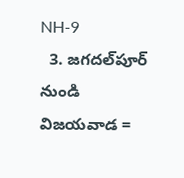NH-9
  3. జగదల్‌పూర్ నుండి విజయవాడ =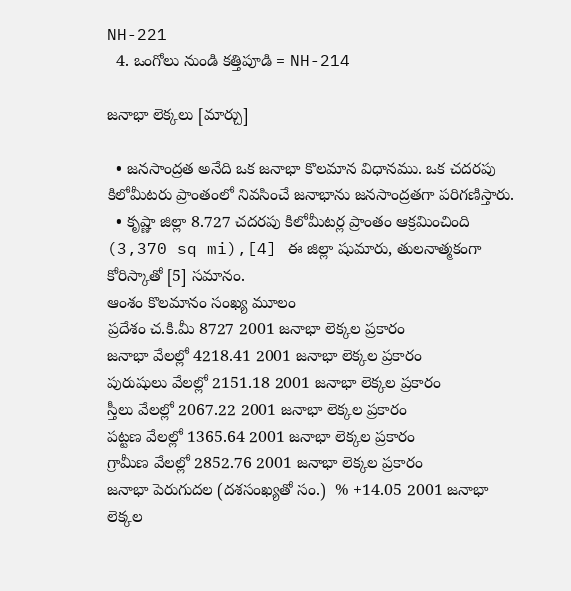NH-221
  4. ఒంగోలు నుండి కత్తిపూడి = NH-214

జనాభా లెక్కలు [మార్చు]

  • జనసాంద్రత అనేది ఒక జనాభా కొలమాన విధానము. ఒక చదరపు కిలోమీటరు ప్రాంతంలో నివసించే జనాభాను జనసాంద్రతగా పరిగణిస్తారు.
  • కృష్ణా జిల్లా 8.727 చదరపు కిలోమీటర్ల ప్రాంతం ఆక్రమించింది (3,370 sq mi),[4] ఈ జిల్లా షుమారు, తులనాత్మకంగా కోరిస్కాతో [5] సమానం.
ఆంశం కొలమానం సంఖ్య మూలం
ప్రదేశం చ.కి.మీ 8727 2001 జనాభా లెక్కల ప్రకారం
జనాభా వేలల్లో 4218.41 2001 జనాభా లెక్కల ప్రకారం
పురుషులు వేలల్లో 2151.18 2001 జనాభా లెక్కల ప్రకారం
స్తీలు వేలల్లో 2067.22 2001 జనాభా లెక్కల ప్రకారం
పట్టణ వేలల్లో 1365.64 2001 జనాభా లెక్కల ప్రకారం
గ్రామీణ వేలల్లో 2852.76 2001 జనాభా లెక్కల ప్రకారం
జనాభా పెరుగుదల (దశసంఖ్యతో సం.)  % +14.05 2001 జనాభా లెక్కల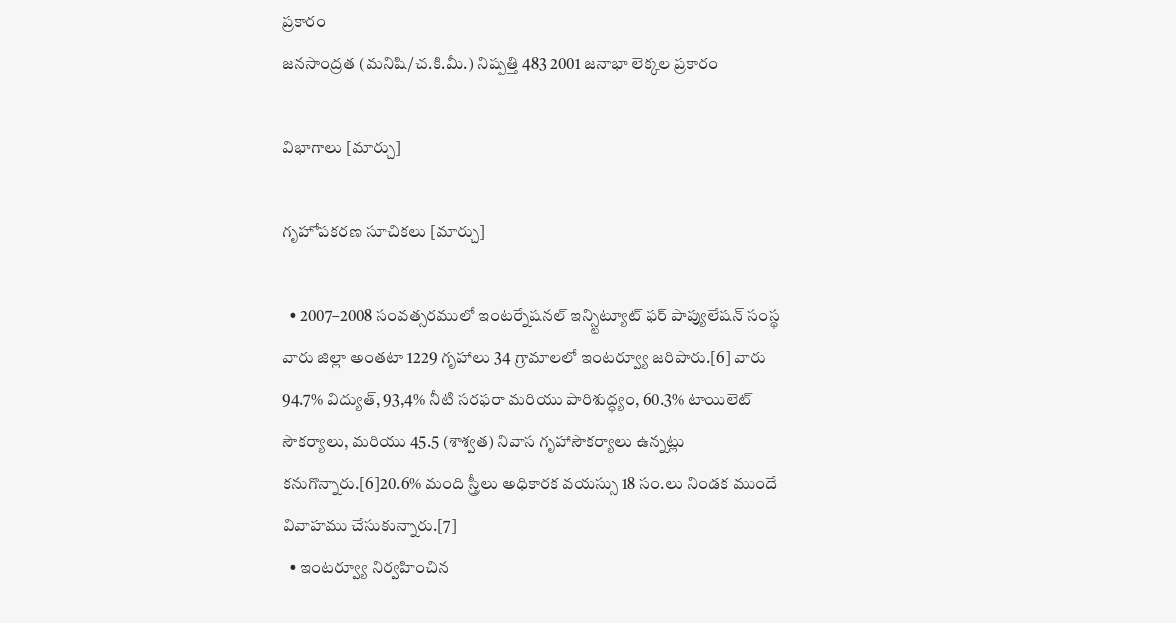ప్రకారం
జనసాంద్రత (మనిషి/చ.కి.మీ.) నిష్పత్తి 483 2001 జనాభా లెక్కల ప్రకారం

విభాగాలు [మార్చు]

గృహోపకరణ సూచికలు [మార్చు]

  • 2007–2008 సంవత్సరములో ఇంటర్నేషనల్ ఇన్స్టిట్యూట్ ఫర్ పాప్యులేషన్ సంస్థ వారు జిల్లా అంతటా 1229 గృహాలు 34 గ్రామాలలో ఇంటర్వ్యూ జరిపారు.[6] వారు 94.7% విద్యుత్, 93,4% నీటి సరఫరా మరియు పారిశుద్ధ్యం, 60.3% టాయిలెట్ సౌకర్యాలు, మరియు 45.5 (శాశ్వత) నివాస గృహాసౌకర్యాలు ఉన్నట్లు కనుగొన్నారు.[6]20.6% మంది స్త్రీలు అధికారక వయస్సు 18 సం.లు నిండక ముందే వివాహము చేసుకున్నారు.[7]
  • ఇంటర్వ్యూ నిర్వహించిన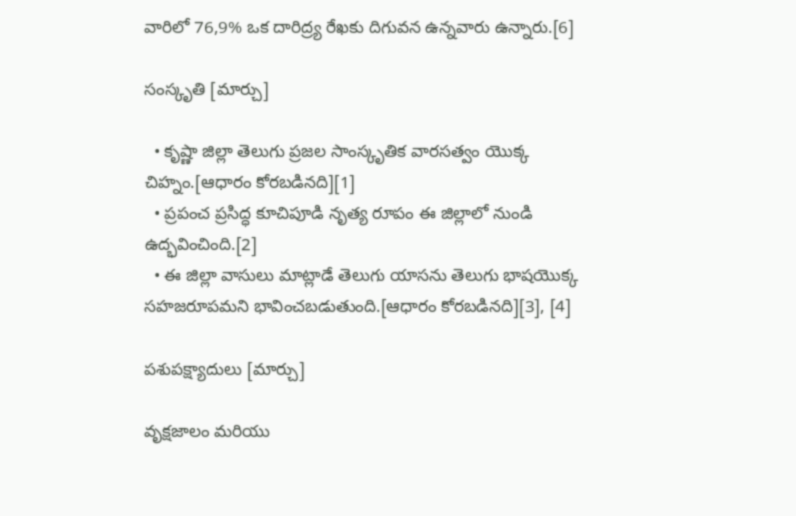వారిలో 76,9% ఒక దారిద్ర్య రేఖకు దిగువన ఉన్నవారు ఉన్నారు.[6]

సంస్కృతి [మార్చు]

  • కృష్ణా జిల్లా తెలుగు ప్రజల సాంస్కృతిక వారసత్వం యొక్క చిహ్నం.[ఆధారం కోరబడినది][1]
  • ప్రపంచ ప్రసిద్ధ కూచిపూడి నృత్య రూపం ఈ జిల్లాలో నుండి ఉద్భవించింది.[2]
  • ఈ జిల్లా వాసులు మాట్లాడే తెలుగు యాసను తెలుగు భాషయొక్క సహజరూపమని భావించబడుతుంది.[ఆధారం కోరబడినది][3], [4]

పశుపక్ష్యాదులు [మార్చు]

వృక్షజాలం మరియు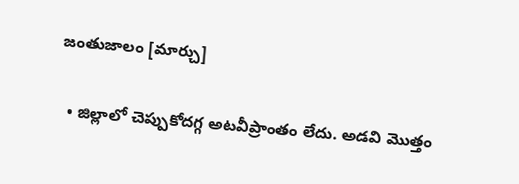జంతుజాలం [మార్చు]

  • జిల్లాలో చెప్పుకోదగ్గ అటవీప్రాంతం లేదు. అడవి మొత్తం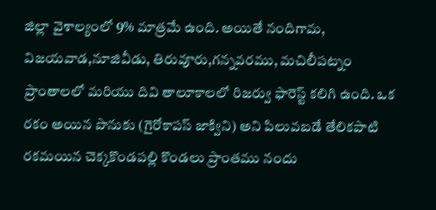జిల్లా వైశాల్యంలో 9% మాత్రమే ఉంది. అయితే నందిగామ, విజయవాడ,నూజివీడు, తిరువూరు,గన్నవరము, మచిలీపట్నం ప్రాంతాలలో మరియు దివి తాలూకాలలో రిజర్వు ఫారెస్ట్ కలిగి ఉంది. ఒక రకం అయిన పొనుకు (గైరోకాపస్ జాక్విని) అని పిలువబడే తేలికపాటి రకమయిన చెక్కకొండపల్లి కొండలు ప్రాంతము నందు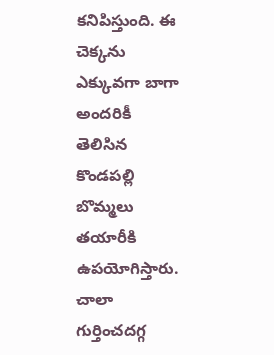కనిపిస్తుంది. ఈ చెక్కను ఎక్కువగా బాగా అందరికీ తెలిసిన కొండపల్లి బొమ్మలు తయారీకి ఉపయోగిస్తారు. చాలా గుర్తించదగ్గ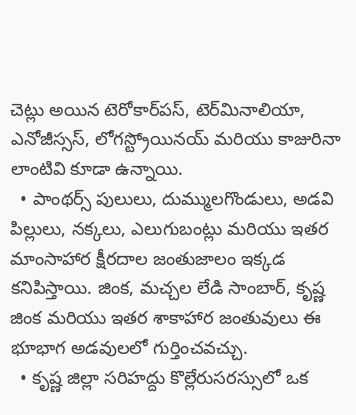చెట్లు అయిన టెరోకార్‌పస్, టెర్‌మినాలియా, ఎనోజీస్సస్, లోగస్ట్రోయినయ్ మరియు కాజురినా లాంటివి కూడా ఉన్నాయి.
  • పాంథర్స్ పులులు, దుమ్ములగొండులు, అడవి పిల్లులు, నక్కలు, ఎలుగుబంట్లు మరియు ఇతర మాంసాహార క్షీరదాల జంతుజాలం ఇక్కడ కనిపిస్తాయి. జింక, మచ్చల లేడి సాంబార్, కృష్ణ జింక మరియు ఇతర శాకాహార జంతువులు ఈ భూభాగ అడవులలో గుర్తించవచ్చు.
  • కృష్ణ జిల్లా సరిహద్దు కొల్లేరుసరస్సులో ఒక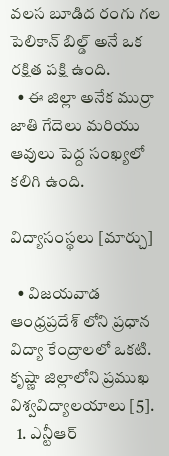వలస బూడిద రంగు గల పెలికాన్ బిల్డ్ అనే ఒక రక్షిత పక్షి ఉంది.
  • ఈ జిల్లా అనేక ముర్రా జాతి గేదెలు మరియు ఆవులు పెద్ద సంఖ్యలో కలిగి ఉంది.

విద్యాసంస్థలు [మార్చు]

  • విజయవాడ ఆంధ్రప్రదేశ్ లోని ప్రధాన విద్యా కేంద్రాలలో ఒకటి. కృష్ణా జిల్లాలోని ప్రముఖ విశ్వవిద్యాలయాలు [5].
  1. ఎన్టీఆర్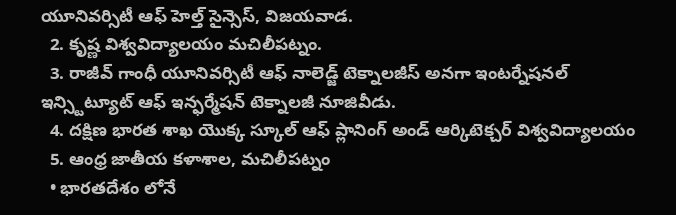యూనివర్సిటీ ఆఫ్ హెల్త్ సైన్సెస్, విజయవాడ.
  2. కృష్ణ విశ్వవిద్యాలయం మచిలీపట్నం.
  3. రాజీవ్ గాంధీ యూనివర్సిటీ ఆఫ్ నాలెడ్జ్ టెక్నాలజీస్ అనగా ఇంటర్నేషనల్ ఇన్స్టిట్యూట్ ఆఫ్ ఇన్ఫర్మేషన్ టెక్నాలజీ నూజివీడు.
  4. దక్షిణ భారత శాఖ యొక్క స్కూల్ ఆఫ్ ప్లానింగ్ అండ్ ఆర్కిటెక్చర్ విశ్వవిద్యాలయం
  5. ఆంధ్ర జాతీయ కళాశాల, మచిలీపట్నం
  • భారతదేశం లోనే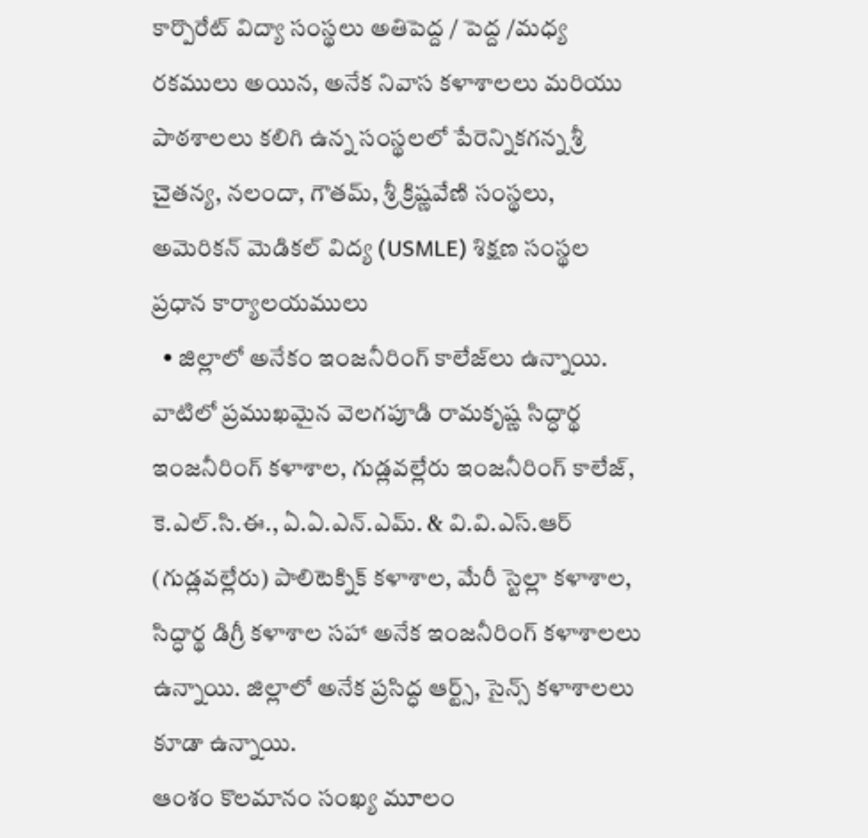కార్పొరేట్ విద్యా సంస్థలు అతిపెద్ద / పెద్ద /మధ్య రకములు అయిన, అనేక నివాస కళాశాలలు మరియు పాఠశాలలు కలిగి ఉన్న సంస్థలలో పేరెన్నికగన్న శ్రీ చైతన్య, నలందా, గౌతమ్, శ్రీ క్రిష్ణవేణి సంస్థలు, అమెరికన్ మెడికల్ విద్య (USMLE) శిక్షణ సంస్థల ప్రధాన కార్యాలయములు
  • జిల్లాలో అనేకం ఇంజనీరింగ్ కాలేజ్‌లు ఉన్నాయి. వాటిలో ప్రముఖమైన వెలగపూడి రామకృష్ణ సిద్ధార్థ ఇంజనీరింగ్ కళాశాల, గుడ్లవల్లేరు ఇంజనీరింగ్ కాలేజ్, కె.ఎల్.సి.ఈ., ఏ.ఏ.ఎన్.ఎమ్. & వి.వి.ఎస్.ఆర్ (గుడ్లవల్లేరు) పాలిటెక్నిక్ కళాశాల, మేరీ స్టెల్లా కళాశాల, సిద్ధార్థ డిగ్రీ కళాశాల సహా అనేక ఇంజనీరింగ్ కళాశాలలు ఉన్నాయి. జిల్లాలో అనేక ప్రసిద్ధ ఆర్ట్స్, సైన్స్ కళాశాలలు కూడా ఉన్నాయి.
ఆంశం కొలమానం సంఖ్య మూలం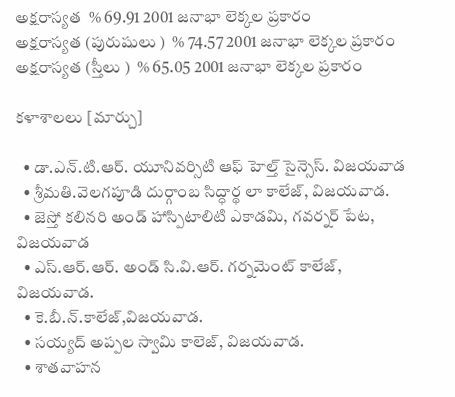అక్షరాస్యత  % 69.91 2001 జనాభా లెక్కల ప్రకారం
అక్షరాస్యత (పురుషులు )  % 74.57 2001 జనాభా లెక్కల ప్రకారం
అక్షరాస్యత (స్తీలు )  % 65.05 2001 జనాభా లెక్కల ప్రకారం

కళాశాలలు [మార్చు]

  • డా.ఎన్.టి.ఆర్. యూనివర్సిటి ఆఫ్ హెల్త్ సైన్సెస్. విజయవాడ
  • శ్రీమతి.వెలగపూడి దుర్గాంబ సిద్ధార్థ లా కాలేజ్, విజయవాడ.
  • జెస్తో కలినరి ‍అండ్ హాస్పిటాలిటి ఎకాడమి, గవర్నర్ పేట, విజయవాడ
  • ఎస్.ఆర్.ఆర్. అండ్ సి.వి.ఆర్. గర్నమెంట్ కాలేజ్, విజయవాడ.
  • కె.బీ.న్.కాలేజ్,విజయవాడ.
  • సయ్యద్ అప్పల స్వామి కాలెజ్, విజయవాడ.
  • శాతవాహన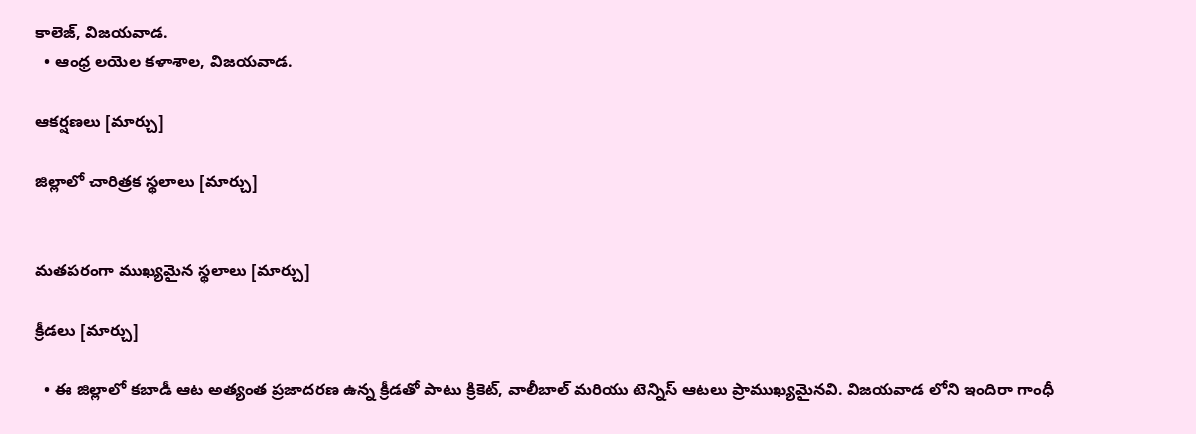కాలెజ్, విజయవాడ.
  • ఆంధ్ర లయెల కళాశాల, విజయవాడ.

ఆకర్షణలు [మార్చు]

జిల్లాలో చారిత్రక స్థలాలు [మార్చు]


మతపరంగా ముఖ్యమైన స్థలాలు [మార్చు]

క్రీడలు [మార్చు]

  • ఈ జిల్లాలో కబాడీ ఆట అత్యంత ప్రజాదరణ ఉన్న క్రీడతో పాటు క్రికెట్, వాలీబాల్ మరియు టెన్నిస్ ఆటలు ప్రాముఖ్యమైనవి. విజయవాడ లోని ఇందిరా గాంధీ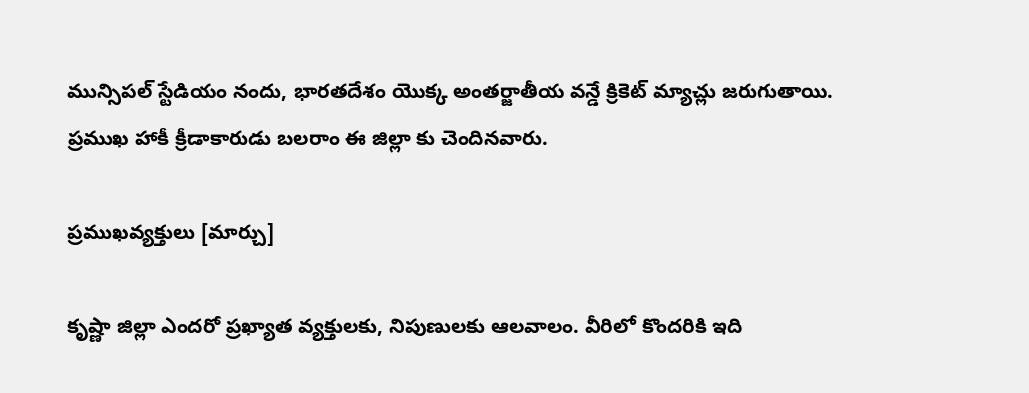మున్సిపల్ స్టేడియం నందు, భారతదేశం యొక్క అంతర్జాతీయ వన్డే క్రికెట్ మ్యాచ్లు జరుగుతాయి. ప్రముఖ హాకీ క్రీడాకారుడు బలరాం ఈ జిల్లా కు చెందినవారు.

ప్రముఖవ్యక్తులు [మార్చు]

కృష్ణా జిల్లా ఎందరో ప్రఖ్యాత వ్యక్తులకు, నిపుణులకు ఆలవాలం. వీరిలో కొందరికి ఇది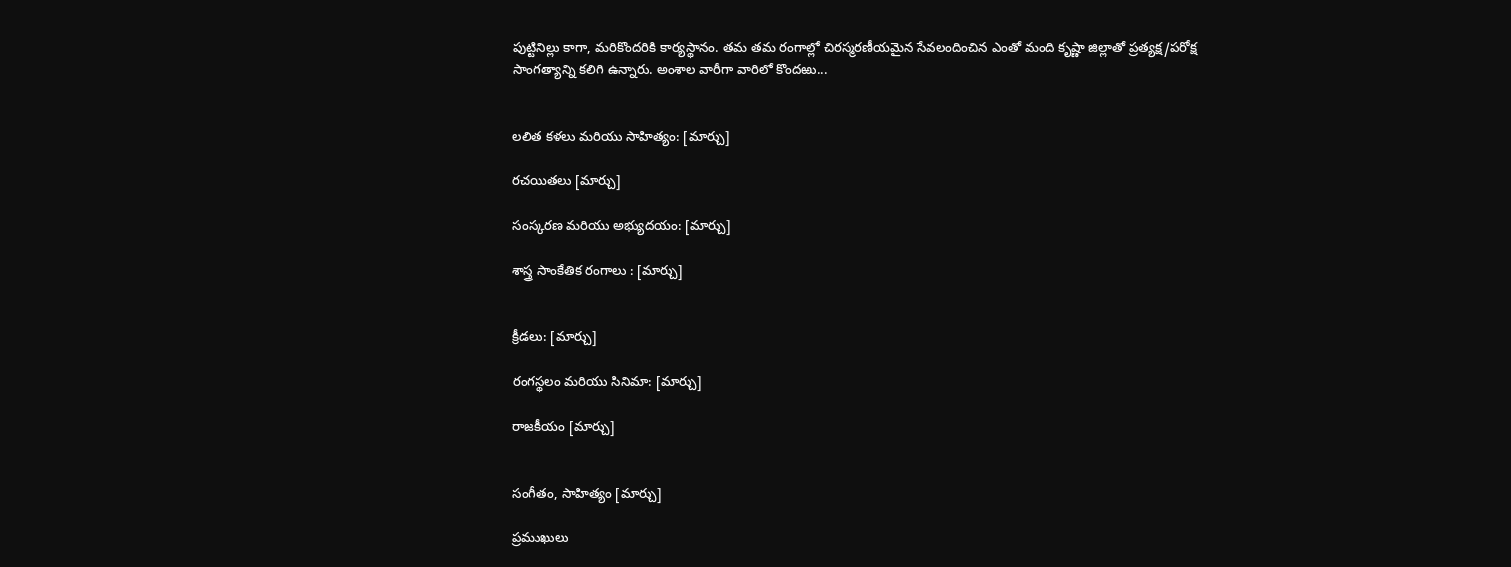పుట్టినిల్లు కాగా, మరికొందరికి కార్యస్థానం. తమ తమ రంగాల్లో చిరస్మరణీయమైన సేవలందించిన ఎంతో మంది కృష్ణా జిల్లాతో ప్రత్యక్ష/పరోక్ష సాంగత్యాన్ని కలిగి ఉన్నారు. అంశాల వారీగా వారిలో కొందఱు...


లలిత కళలు మరియు సాహిత్యం: [మార్చు]

రచయితలు [మార్చు]

సంస్కరణ మరియు అభ్యుదయం: [మార్చు]

శాస్త్ర సాంకేతిక రంగాలు : [మార్చు]


క్రీడలు: [మార్చు]

రంగస్థలం మరియు సినిమా: [మార్చు]

రాజకీయం [మార్చు]


సంగీతం, సాహిత్యం [మార్చు]

ప్రముఖులు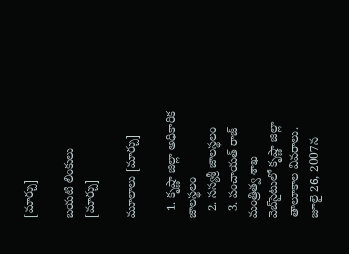[మార్చు]

బయటి లింకులు [మార్చు]

మూలాలు [మార్చు]

  1. కృష్ణా జిల్లా అధికారిక జాలస్థలం
  2. సస్యశ్రీ జాలస్థలం
  3. పంచాయత్ రాజ్ మంత్రిత్వ శాఖ వెబ్‌సైటులో కృష్ణా జిల్లా తాలూకాల వివరాలు. జూలై 26, 2007న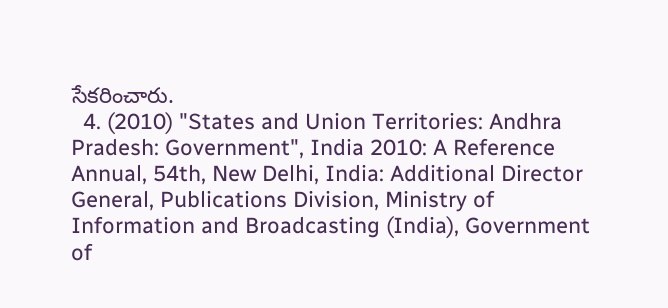సేకరించారు.
  4. (2010) "States and Union Territories: Andhra Pradesh: Government", India 2010: A Reference Annual, 54th, New Delhi, India: Additional Director General, Publications Division, Ministry of Information and Broadcasting (India), Government of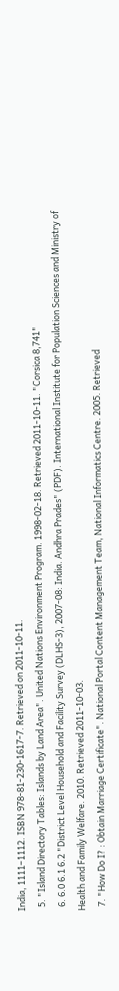India, 1111–1112. ISBN 978-81-230-1617-7. Retrieved on 2011-10-11.
  5. "Island Directory Tables: Islands by Land Area". United Nations Environment Program. 1998-02-18. Retrieved 2011-10-11. "Corsica 8,741"
  6. 6.0 6.1 6.2 "District Level Household and Facility Survey (DLHS-3), 2007-08: India. Andhra Prades" (PDF). International Institute for Population Sciences and Ministry of Health and Family Welfare. 2010. Retrieved 2011-10-03.
  7. "How Do I? : Obtain Marriage Certificate". National Portal Content Management Team, National Informatics Centre. 2005. Retrieved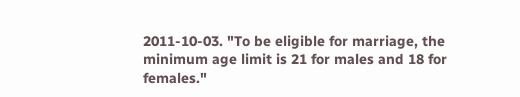2011-10-03. "To be eligible for marriage, the minimum age limit is 21 for males and 18 for females."